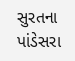સુરતના પાંડેસરા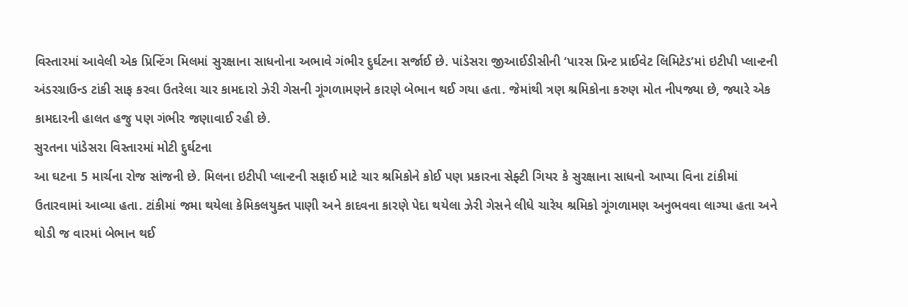વિસ્તારમાં આવેલી એક પ્રિન્ટિંગ મિલમાં સુરક્ષાના સાધનોના અભાવે ગંભીર દુર્ઘટના સર્જાઈ છે. પાંડેસરા જીઆઈડીસીની ‘પારસ પ્રિન્ટ પ્રાઈવેટ લિમિટેડ’માં ઇટીપી પ્લાન્ટની અંડરગ્રાઉન્ડ ટાંકી સાફ કરવા ઉતરેલા ચાર કામદારો ઝેરી ગેસની ગૂંગળામણને કારણે બેભાન થઈ ગયા હતા. જેમાંથી ત્રણ શ્રમિકોના કરુણ મોત નીપજ્યા છે, જ્યારે એક કામદારની હાલત હજુ પણ ગંભીર જણાવાઈ રહી છે.
સુરતના પાંડેસરા વિસ્તારમાં મોટી દુર્ઘટના
આ ઘટના 5 માર્ચના રોજ સાંજની છે. મિલના ઇટીપી પ્લાન્ટની સફાઈ માટે ચાર શ્રમિકોને કોઈ પણ પ્રકારના સેફ્ટી ગિયર કે સુરક્ષાના સાધનો આપ્યા વિના ટાંકીમાં ઉતારવામાં આવ્યા હતા. ટાંકીમાં જમા થયેલા કેમિકલયુક્ત પાણી અને કાદવના કારણે પેદા થયેલા ઝેરી ગેસને લીધે ચારેય શ્રમિકો ગૂંગળામણ અનુભવવા લાગ્યા હતા અને થોડી જ વારમાં બેભાન થઈ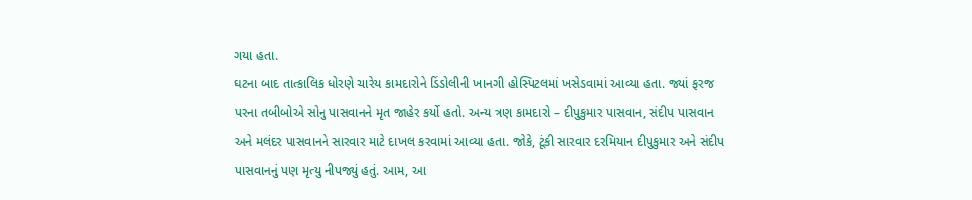ગયા હતા.
ઘટના બાદ તાત્કાલિક ધોરણે ચારેય કામદારોને ડિંડોલીની ખાનગી હોસ્પિટલમાં ખસેડવામાં આવ્યા હતા. જ્યાં ફરજ પરના તબીબોએ સોનુ પાસવાનને મૃત જાહેર કર્યો હતો. અન્ય ત્રણ કામદારો – દીપુકુમાર પાસવાન, સંદીપ પાસવાન અને મલંદર પાસવાનને સારવાર માટે દાખલ કરવામાં આવ્યા હતા. જોકે, ટૂંકી સારવાર દરમિયાન દીપુકુમાર અને સંદીપ પાસવાનનું પણ મૃત્યુ નીપજ્યું હતું. આમ, આ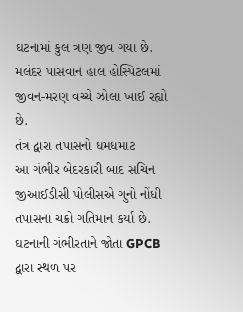ઘટનામાં કુલ ત્રણ જીવ ગયા છે. મલંદર પાસવાન હાલ હોસ્પિટલમાં જીવન-મરણ વચ્ચે ઝોલા ખાઈ રહ્યો છે.
તંત્ર દ્વારા તપાસનો ધમધમાટ
આ ગંભીર બેદરકારી બાદ સચિન જીઆઈડીસી પોલીસએ ગુનો નોંધી તપાસના ચક્રો ગતિમાન કર્યા છે. ઘટનાની ગંભીરતાને જોતા GPCB દ્વારા સ્થળ પર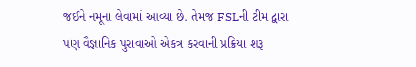જઈને નમૂના લેવામાં આવ્યા છે. તેમજ FSLની ટીમ દ્વારા પણ વૈજ્ઞાનિક પુરાવાઓ એકત્ર કરવાની પ્રક્રિયા શરૂ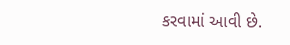કરવામાં આવી છે.